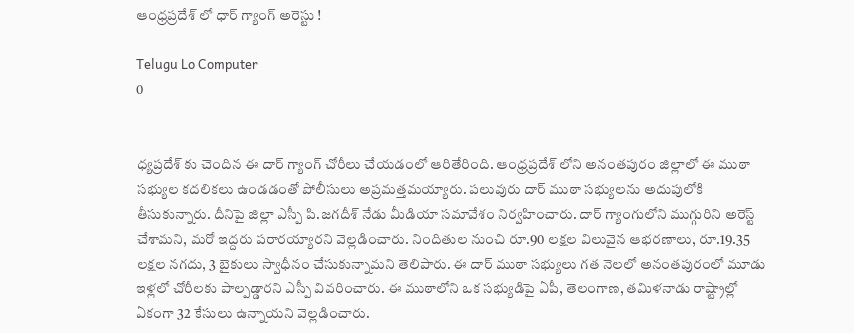ఆంధ్రప్రదేశ్ లో ధార్ గ్యాంగ్ అరెస్టు !

Telugu Lo Computer
0


ధ్యప్రదేశ్ కు చెందిన ఈ దార్ గ్యాంగ్ చోరీలు చేయడంలో ఆరితేరింది. ఆంధ్రప్రదేశ్ లోని అనంతపురం జిల్లాలో ఈ ముఠా సభ్యుల కదలికలు ఉండడంతో పోలీసులు అప్రమత్తమయ్యారు. పలువురు దార్ ముఠా సభ్యులను అదుపులోకి తీసుకున్నారు. దీనిపై జిల్లా ఎస్పీ పి.జగదీశ్ నేడు మీడియా సమావేశం నిర్వహించారు. దార్ గ్యాంగులోని ముగ్గురిని అరెస్ట్ చేశామని, మరో ఇద్దరు పరారయ్యారని వెల్లడించారు. నిందితుల నుంచి రూ.90 లక్షల విలువైన ఆభరణాలు, రూ.19.35 లక్షల నగదు, 3 బైకులు స్వాధీనం చేసుకున్నామని తెలిపారు. ఈ దార్ ముఠా సభ్యులు గత నెలలో అనంతపురంలో మూడు ఇళ్లలో చోరీలకు పాల్పడ్డారని ఎస్పీ వివరించారు. ఈ ముఠాలోని ఒక సభ్యుడిపై ఏపీ, తెలంగాణ, తమిళనాడు రాష్ట్రాల్లో ఏకంగా 32 కేసులు ఉన్నాయని వెల్లడించారు.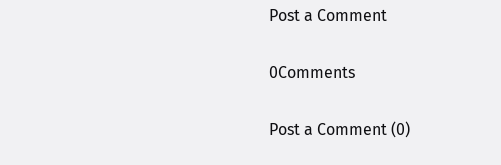Post a Comment

0Comments

Post a Comment (0)